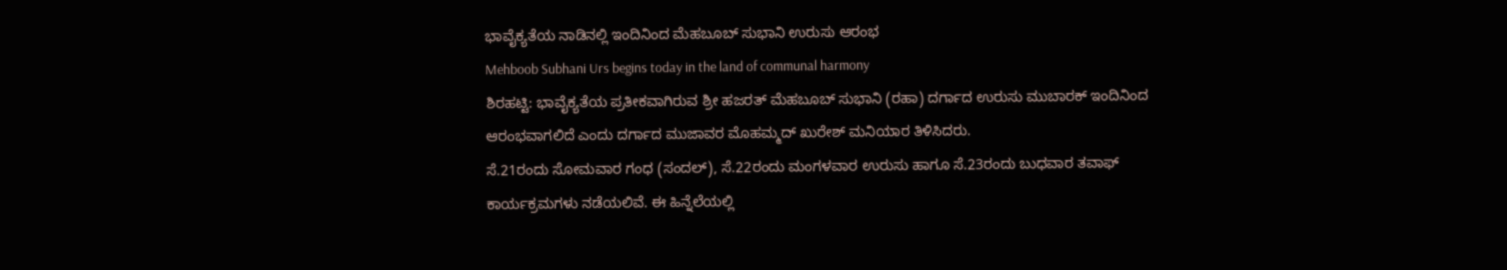ಭಾವೈಕ್ಯತೆಯ ನಾಡಿನಲ್ಲಿ ಇಂದಿನಿಂದ ಮೆಹಬೂಬ್ ಸುಭಾನಿ ಉರುಸು ಆರಂಭ
Mehboob Subhani Urs begins today in the land of communal harmony
ಶಿರಹಟ್ಟಿ: ಭಾವೈಕ್ಯತೆಯ ಪ್ರತೀಕವಾಗಿರುವ ಶ್ರೀ ಹಜರತ್ ಮೆಹಬೂಬ್ ಸುಭಾನಿ (ರಹಾ) ದರ್ಗಾದ ಉರುಸು ಮುಬಾರಕ್ ಇಂದಿನಿಂದ ಆರಂಭವಾಗಲಿದೆ ಎಂದು ದರ್ಗಾದ ಮುಜಾವರ ಮೊಹಮ್ಮದ್ ಖುರೇಶ್ ಮನಿಯಾರ ತಿಳಿಸಿದರು.
ಸೆ.21ರಂದು ಸೋಮವಾರ ಗಂಧ (ಸಂದಲ್), ಸೆ.22ರಂದು ಮಂಗಳವಾರ ಉರುಸು ಹಾಗೂ ಸೆ.23ರಂದು ಬುಧವಾರ ತವಾಫ್ ಕಾರ್ಯಕ್ರಮಗಳು ನಡೆಯಲಿವೆ. ಈ ಹಿನ್ನೆಲೆಯಲ್ಲಿ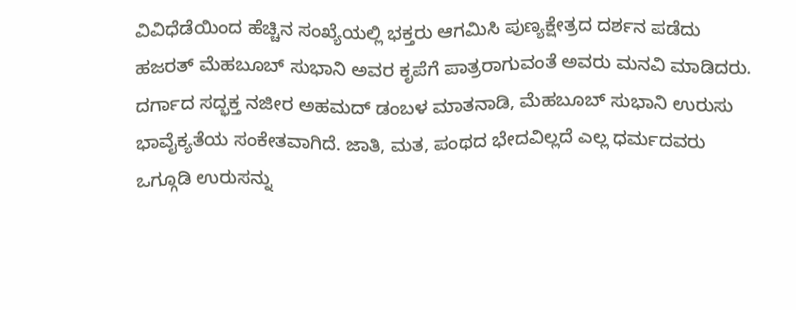ವಿವಿಧೆಡೆಯಿಂದ ಹೆಚ್ಚಿನ ಸಂಖ್ಯೆಯಲ್ಲಿ ಭಕ್ತರು ಆಗಮಿಸಿ ಪುಣ್ಯಕ್ಷೇತ್ರದ ದರ್ಶನ ಪಡೆದು ಹಜರತ್ ಮೆಹಬೂಬ್ ಸುಭಾನಿ ಅವರ ಕೃಪೆಗೆ ಪಾತ್ರರಾಗುವಂತೆ ಅವರು ಮನವಿ ಮಾಡಿದರು.
ದರ್ಗಾದ ಸದ್ಭಕ್ತ ನಜೀರ ಅಹಮದ್ ಡಂಬಳ ಮಾತನಾಡಿ, ಮೆಹಬೂಬ್ ಸುಭಾನಿ ಉರುಸು ಭಾವೈಕ್ಯತೆಯ ಸಂಕೇತವಾಗಿದೆ. ಜಾತಿ, ಮತ, ಪಂಥದ ಭೇದವಿಲ್ಲದೆ ಎಲ್ಲ ಧರ್ಮದವರು ಒಗ್ಗೂಡಿ ಉರುಸನ್ನು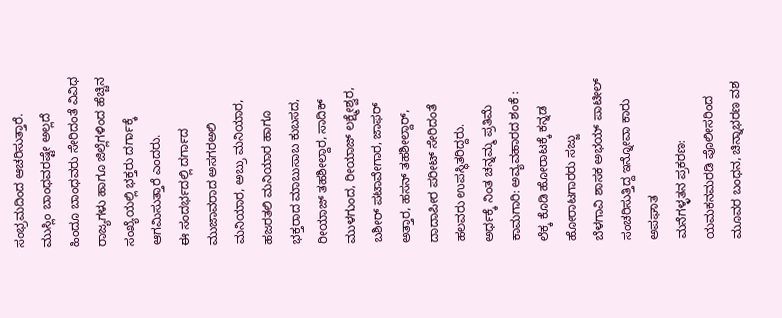ಸಂಭ್ರಮದಿಂದ ಆಚರಿಸುತ್ತಾರೆ. ಮುಸ್ಲಿಂ ಬಾಂಧವರಷ್ಟೇ ಅಲ್ಲದೆ ಹಿಂದೂ ಬಾಂಧವರು ಸೇರಿದಂತೆ ವಿವಿಧ ರಾಜ್ಯಗಳು ಹಾಗೂ ಜಿಲ್ಲೆಗಳಿಂದ ಹೆಚ್ಚಿನ ಸಂಖ್ಯೆಯಲ್ಲಿ ಭಕ್ತರು ದರ್ಗಾಕ್ಕೆ ಆಗಮಿಸುತ್ತಾರೆ ಎಂದರು.
ಈ ಸಂದರ್ಭದಲ್ಲಿ ದರ್ಗಾದ ಮುಜಾವರಾದ ಅಸಗರಅಲಿ ಮನಿಯಾರ, ಅಬ್ರು ಮನಿಯಾರ, ಹಜರತಲಿ ಮನಿಯಾರ ಹಾಗೂ ಭಕ್ತರಾದ ಮಾಬುಸಾಬ ಕುಬಸದ, ರೀಯಾಜ್ ತಹಶೀಲ್ದಾರ, ಸಾದಿಕ್ ಮುಳಗುಂದ, ರೀಯಾಜ್ ಲಕ್ಷ್ಮೇಶ್ವರ, ಬಶೀರ್ ಪಟಾವೇಗಾರ, ಜಾಫರ್ ಅತ್ತಾರ, ಹಸನ್ ತಹಶೀಲ್ದಾರ್, ದಾದಾಪೀರ ಪರೀಟ್ ಸೇರಿದಂತೆ ಹಲವರು ಉಪಸ್ಥಿತರಿದ್ದರು.
ಅರ್ಧಕ್ಕೆ ನಿಂತ ಚನ್ನಮ್ಮ ಪ್ರತಿಮೆ ಕಾಮಗಾರಿ: ಅವ್ಯವಹಾರದ ಶಂಕೆ : ಲೆಕ್ಕ ಕೊಡಿ ಹೋರಾಟಕ್ಕೆ ಕನ್ನಡ ಹೋರಾಟಗಾರರು ಸಜ್ಜು
ಬೆಳಗಾವಿ ಶಾಸಕ ಅಭಯ್ ಪಾಟೀಲ್ ಸಂಚರಿಸುತ್ತಿದ್ದ ಇನ್ನೋವಾ ಕಾರು ಅಪಘಾತ
ಮನೆಗಳ್ಳತನ ಪ್ರಕರಣ: ಯಮಕನಮರಡಿ ಪೊಲೀಸರಿಂದ ಮೂವರ ಬಂಧನ, ಚಿನ್ನಾಭರಣ ವಶ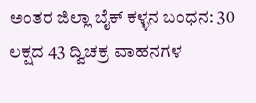ಅಂತರ ಜಿಲ್ಲಾ ಬೈಕ್ ಕಳ್ಳನ ಬಂಧನ: 30 ಲಕ್ಷದ 43 ದ್ವಿಚಕ್ರ ವಾಹನಗಳ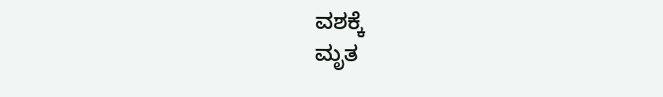ವಶಕ್ಕೆ
ಮೃತ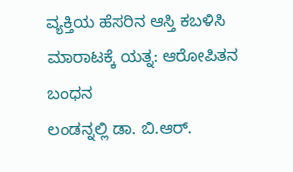ವ್ಯಕ್ತಿಯ ಹೆಸರಿನ ಆಸ್ತಿ ಕಬಳಿಸಿ ಮಾರಾಟಕ್ಕೆ ಯತ್ನ: ಆರೋಪಿತನ ಬಂಧನ
ಲಂಡನ್ನಲ್ಲಿ ಡಾ. ಬಿ.ಆರ್.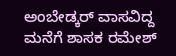ಅಂಬೇಡ್ಕರ್ ವಾಸವಿದ್ದ ಮನೆಗೆ ಶಾಸಕ ರಮೇಶ್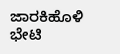ಜಾರಕಿಹೊಳಿ ಭೇಟಿ